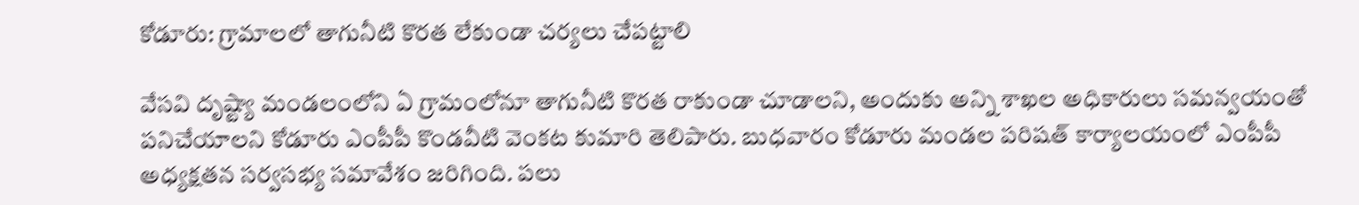కోడూరు: గ్రామాలలో తాగునీటి కొరత లేకుండా చర్యలు చేపట్టాలి

వేసవి దృష్ట్యా మండలంలోని ఏ గ్రామంలోనూ తాగునీటి కొరత రాకుండా చూడాలని, అందుకు అన్ని శాఖల అధికారులు సమన్వయంతో పనిచేయాలని కోడూరు ఎంపీపీ కొండవీటి వెంకట కుమారి తెలిపారు. బుధవారం కోడూరు మండల పరిషత్ కార్యాలయంలో ఎంపీపీ అధ్యక్షతన సర్వసభ్య సమావేశం జరిగింది. పలు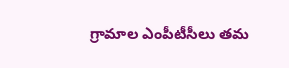గ్రామాల ఎంపీటీసీలు తమ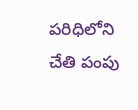పరిధిలోని చేతి పంపు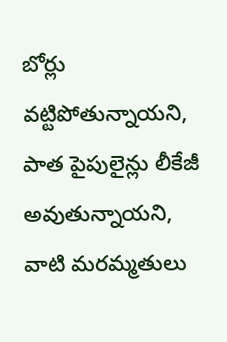బోర్లు వట్టిపోతున్నాయని, పాత పైపులైన్లు లీకేజీ అవుతున్నాయని, వాటి మరమ్మతులు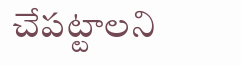చేపట్టాలని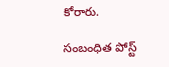కోరారు.

సంబంధిత పోస్ట్